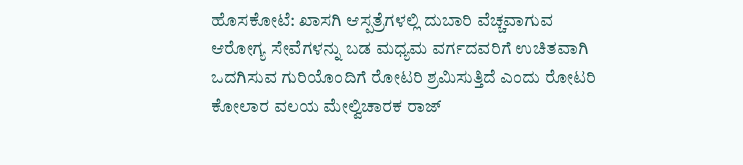ಹೊಸಕೋಟೆ: ಖಾಸಗಿ ಆಸ್ಪತ್ರೆಗಳಲ್ಲಿ ದುಬಾರಿ ವೆಚ್ಚವಾಗುವ ಆರೋಗ್ಯ ಸೇವೆಗಳನ್ನು ಬಡ ಮಧ್ಯಮ ವರ್ಗದವರಿಗೆ ಉಚಿತವಾಗಿ ಒದಗಿಸುವ ಗುರಿಯೊಂದಿಗೆ ರೋಟರಿ ಶ್ರಮಿಸುತ್ತಿದೆ ಎಂದು ರೋಟರಿ ಕೋಲಾರ ವಲಯ ಮೇಲ್ವಿಚಾರಕ ರಾಜ್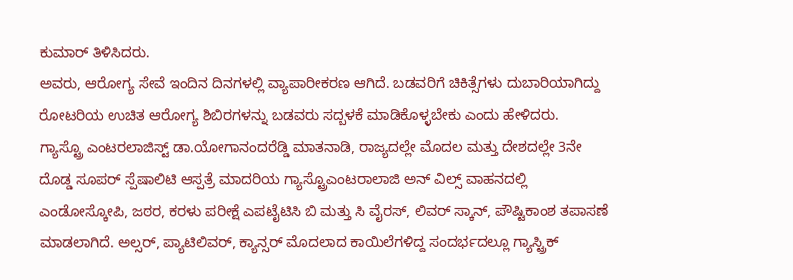ಕುಮಾರ್ ತಿಳಿಸಿದರು.
ಅವರು, ಆರೋಗ್ಯ ಸೇವೆ ಇಂದಿನ ದಿನಗಳಲ್ಲಿ ವ್ಯಾಪಾರೀಕರಣ ಆಗಿದೆ. ಬಡವರಿಗೆ ಚಿಕಿತ್ಸೆಗಳು ದುಬಾರಿಯಾಗಿದ್ದು ರೋಟರಿಯ ಉಚಿತ ಆರೋಗ್ಯ ಶಿಬಿರಗಳನ್ನು ಬಡವರು ಸದ್ಬಳಕೆ ಮಾಡಿಕೊಳ್ಳಬೇಕು ಎಂದು ಹೇಳಿದರು.
ಗ್ಯಾಸ್ಟ್ರೊ ಎಂಟರಲಾಜಿಸ್ಟ್ ಡಾ.ಯೋಗಾನಂದರೆಡ್ಡಿ ಮಾತನಾಡಿ, ರಾಜ್ಯದಲ್ಲೇ ಮೊದಲ ಮತ್ತು ದೇಶದಲ್ಲೇ 3ನೇ ದೊಡ್ಡ ಸೂಪರ್ ಸ್ಪೆಷಾಲಿಟಿ ಆಸ್ಪತ್ರೆ ಮಾದರಿಯ ಗ್ಯಾಸ್ಟ್ರೊಎಂಟರಾಲಾಜಿ ಅನ್ ವಿಲ್ಸ್ ವಾಹನದಲ್ಲಿ ಎಂಡೋಸ್ಕೋಪಿ, ಜಠರ, ಕರಳು ಪರೀಕ್ಷೆ ಎಪಟೈಟಿಸಿ ಬಿ ಮತ್ತು ಸಿ ವೈರಸ್, ಲಿವರ್ ಸ್ಕಾನ್, ಪೌಷ್ಟಿಕಾಂಶ ತಪಾಸಣೆ ಮಾಡಲಾಗಿದೆ. ಅಲ್ಸರ್, ಪ್ಯಾಟಿಲಿವರ್, ಕ್ಯಾನ್ಸರ್ ಮೊದಲಾದ ಕಾಯಿಲೆಗಳಿದ್ದ ಸಂದರ್ಭದಲ್ಲೂ ಗ್ಯಾಸ್ಟ್ರಿಕ್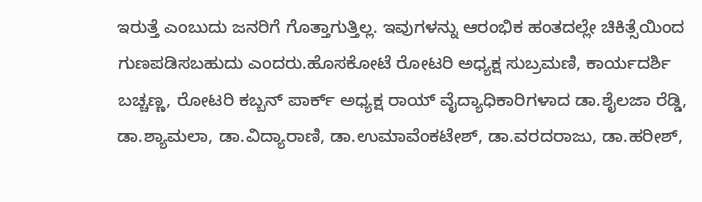ಇರುತ್ತೆ ಎಂಬುದು ಜನರಿಗೆ ಗೊತ್ತಾಗುತ್ತಿಲ್ಲ. ಇವುಗಳನ್ನು ಆರಂಭಿಕ ಹಂತದಲ್ಲೇ ಚಿಕಿತ್ಸೆಯಿಂದ ಗುಣಪಡಿಸಬಹುದು ಎಂದರು.ಹೊಸಕೋಟೆ ರೋಟರಿ ಅಧ್ಯಕ್ಷ ಸುಬ್ರಮಣಿ, ಕಾರ್ಯದರ್ಶಿ ಬಚ್ಚಣ್ಣ, ರೋಟರಿ ಕಬ್ಬನ್ ಪಾರ್ಕ್ ಅಧ್ಯಕ್ಷ ರಾಯ್ ವೈದ್ಯಾಧಿಕಾರಿಗಳಾದ ಡಾ.ಶೈಲಜಾ ರೆಡ್ಡಿ, ಡಾ.ಶ್ಯಾಮಲಾ, ಡಾ.ವಿದ್ಯಾರಾಣಿ, ಡಾ.ಉಮಾವೆಂಕಟೇಶ್, ಡಾ.ವರದರಾಜು, ಡಾ.ಹರೀಶ್,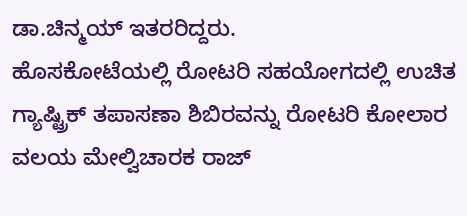ಡಾ.ಚಿನ್ಮಯ್ ಇತರರಿದ್ದರು.
ಹೊಸಕೋಟೆಯಲ್ಲಿ ರೋಟರಿ ಸಹಯೋಗದಲ್ಲಿ ಉಚಿತ ಗ್ಯಾಷ್ಟ್ರಿಕ್ ತಪಾಸಣಾ ಶಿಬಿರವನ್ನು ರೋಟರಿ ಕೋಲಾರ ವಲಯ ಮೇಲ್ವಿಚಾರಕ ರಾಜ್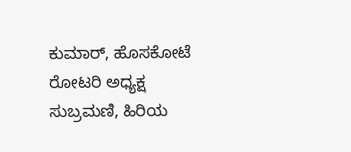ಕುಮಾರ್, ಹೊಸಕೋಟೆ ರೋಟರಿ ಅಧ್ಯಕ್ಷ ಸುಬ್ರಮಣಿ, ಹಿರಿಯ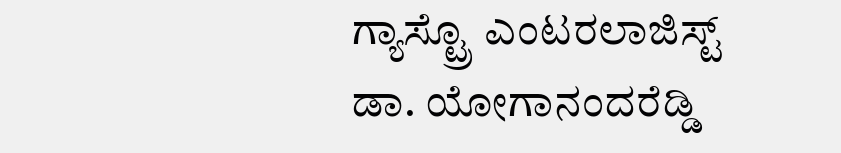ಗ್ಯಾಸ್ಟ್ರೊ ಎಂಟರಲಾಜಿಸ್ಟ್ ಡಾ. ಯೋಗಾನಂದರೆಡ್ಡಿ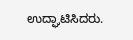ಉದ್ಘಾಟಿಸಿದರು.